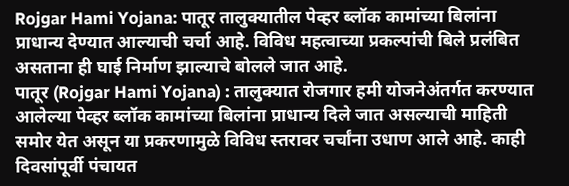Rojgar Hami Yojana: पातूर तालुक्यातील पेव्हर ब्लॉक कामांच्या बिलांना प्राधान्य देण्यात आल्याची चर्चा आहे. विविध महत्वाच्या प्रकल्पांची बिले प्रलंबित असताना ही घाई निर्माण झाल्याचे बोलले जात आहे.
पातूर (Rojgar Hami Yojana) : तालुक्यात रोजगार हमी योजनेअंतर्गत करण्यात आलेल्या पेव्हर ब्लॉक कामांच्या बिलांना प्राधान्य दिले जात असल्याची माहिती समोर येत असून या प्रकरणामुळे विविध स्तरावर चर्चांना उधाण आले आहे. काही दिवसांपूर्वी पंचायत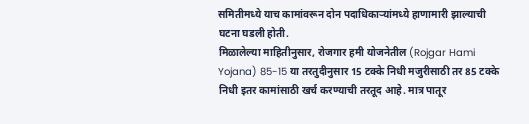समितीमध्ये याच कामांवरून दोन पदाधिकाऱ्यांमध्ये हाणामारी झाल्याची घटना घडली होती.
मिळालेल्या माहितीनुसार, रोजगार हमी योजनेतील (Rojgar Hami Yojana) 85-15 या तरतुदीनुसार 15 टक्के निधी मजुरीसाठी तर 85 टक्के निधी इतर कामांसाठी खर्च करण्याची तरतूद आहे. मात्र पातूर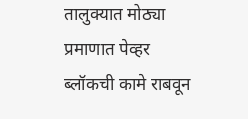तालुक्यात मोठ्या प्रमाणात पेव्हर ब्लॉकची कामे राबवून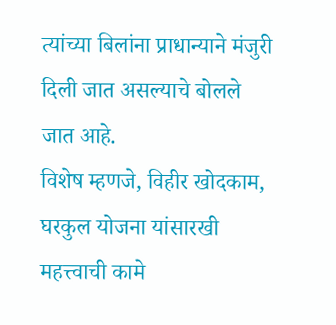त्यांच्या बिलांना प्राधान्याने मंजुरी दिली जात असल्याचे बोलले जात आहे.
विशेष म्हणजे, विहीर खोदकाम, घरकुल योजना यांसारखी महत्त्वाची कामे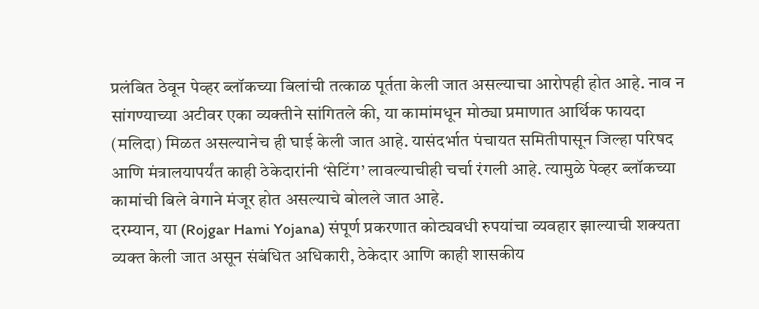प्रलंबित ठेवून पेव्हर ब्लॉकच्या बिलांची तत्काळ पूर्तता केली जात असल्याचा आरोपही होत आहे. नाव न सांगण्याच्या अटीवर एका व्यक्तीने सांगितले की, या कामांमधून मोठ्या प्रमाणात आर्थिक फायदा (मलिदा) मिळत असल्यानेच ही घाई केली जात आहे. यासंदर्भात पंचायत समितीपासून जिल्हा परिषद आणि मंत्रालयापर्यंत काही ठेकेदारांनी ‘सेटिंग’ लावल्याचीही चर्चा रंगली आहे. त्यामुळे पेव्हर ब्लॉकच्या कामांची बिले वेगाने मंजूर होत असल्याचे बोलले जात आहे.
दरम्यान, या (Rojgar Hami Yojana) संपूर्ण प्रकरणात कोट्यवधी रुपयांचा व्यवहार झाल्याची शक्यता व्यक्त केली जात असून संबंधित अधिकारी, ठेकेदार आणि काही शासकीय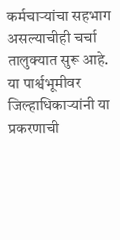कर्मचाऱ्यांचा सहभाग असल्याचीही चर्चा तालुक्यात सुरू आहे. या पार्श्वभूमीवर जिल्हाधिकाऱ्यांनी या प्रकरणाची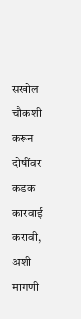सखोल चौकशी करून दोषींवर कडक कारवाई करावी, अशी मागणी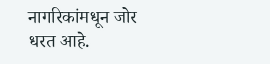नागरिकांमधून जोर धरत आहे.